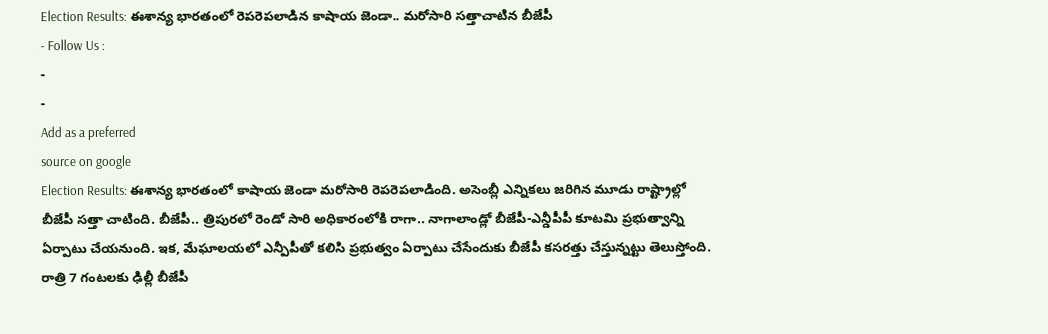Election Results: ఈశాన్య భారతంలో రెపరెపలాడిన కాషాయ జెండా.. మరోసారి సత్తాచాటిన బీజేపీ
- Follow Us :
-
-
Add as a preferred
source on google
Election Results: ఈశాన్య భారతంలో కాషాయ జెండా మరోసారి రెపరెపలాడింది. అసెంబ్లీ ఎన్నికలు జరిగిన మూడు రాష్ట్రాల్లో బీజేపీ సత్తా చాటింది. బీజేపీ.. త్రిపురలో రెండో సారి అధికారంలోకి రాగా.. నాగాలాండ్లో బీజేపీ-ఎన్డీపీపీ కూటమి ప్రభుత్వాన్ని ఏర్పాటు చేయనుంది. ఇక, మేఘాలయలో ఎన్పీపీతో కలిసి ప్రభుత్వం ఏర్పాటు చేసేందుకు బీజేపీ కసరత్తు చేస్తున్నట్టు తెలుస్తోంది. రాత్రి 7 గంటలకు ఢిల్లీ బీజేపీ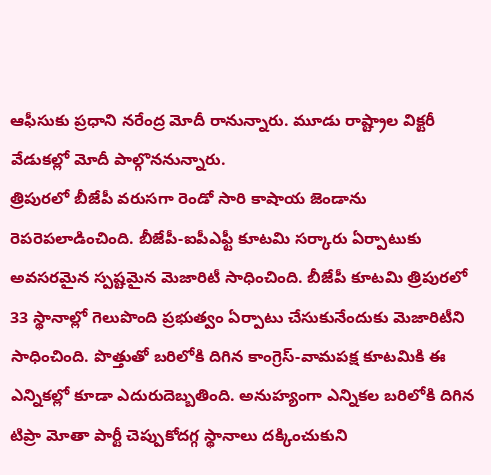ఆఫీసుకు ప్రధాని నరేంద్ర మోదీ రానున్నారు. మూడు రాష్ట్రాల విక్టరీ వేడుకల్లో మోదీ పాల్గొననున్నారు.
త్రిపురలో బీజేపీ వరుసగా రెండో సారి కాషాయ జెండాను రెపరెపలాడించింది. బీజేపీ-ఐపీఎఫ్టీ కూటమి సర్కారు ఏర్పాటుకు అవసరమైన స్పష్టమైన మెజారిటీ సాధించింది. బీజేపీ కూటమి త్రిపురలో 33 స్థానాల్లో గెలుపొంది ప్రభుత్వం ఏర్పాటు చేసుకునేందుకు మెజారిటీని సాధించింది. పొత్తుతో బరిలోకి దిగిన కాంగ్రెస్-వామపక్ష కూటమికి ఈ ఎన్నికల్లో కూడా ఎదురుదెబ్బతింది. అనుహ్యంగా ఎన్నికల బరిలోకి దిగిన టిప్రా మోతా పార్టీ చెప్పుకోదగ్గ స్థానాలు దక్కించుకుని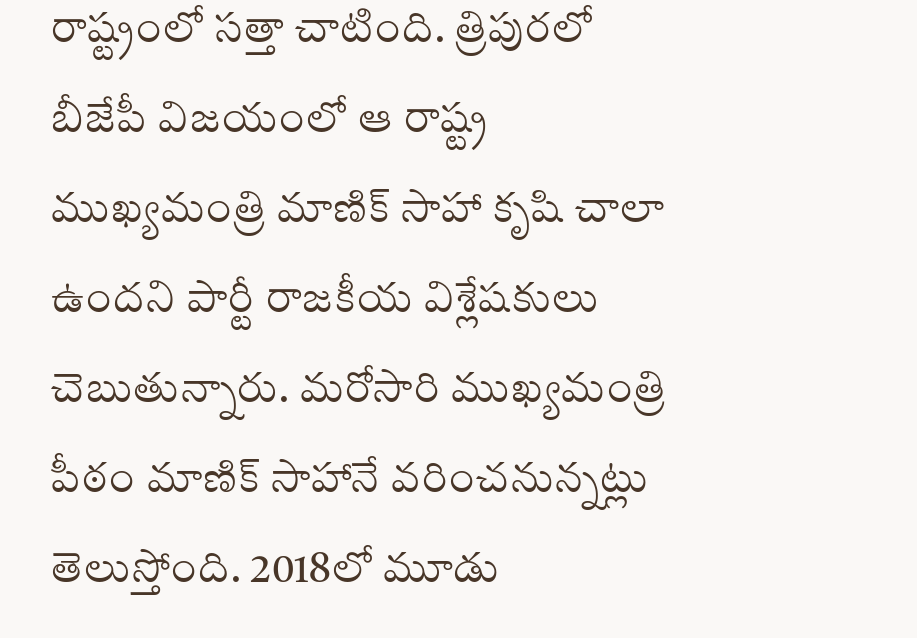రాష్ట్రంలో సత్తా చాటింది. త్రిపురలో బీజేపీ విజయంలో ఆ రాష్ట్ర ముఖ్యమంత్రి మాణిక్ సాహా కృషి చాలా ఉందని పార్టీ రాజకీయ విశ్లేషకులు చెబుతున్నారు. మరోసారి ముఖ్యమంత్రి పీఠం మాణిక్ సాహానే వరించనున్నట్లు తెలుస్తోంది. 2018లో మూడు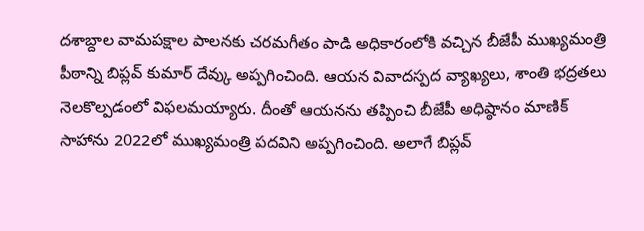దశాబ్దాల వామపక్షాల పాలనకు చరమగీతం పాడి అధికారంలోకి వచ్చిన బీజేపీ ముఖ్యమంత్రి పీఠాన్ని బిప్లవ్ కుమార్ దేవ్కు అప్పగించింది. ఆయన వివాదస్పద వ్యాఖ్యలు, శాంతి భద్రతలు నెలకొల్పడంలో విఫలమయ్యారు. దీంతో ఆయనను తప్పించి బీజేపీ అధిష్ఠానం మాణిక్ సాహాను 2022లో ముఖ్యమంత్రి పదవిని అప్పగించింది. అలాగే బిప్లవ్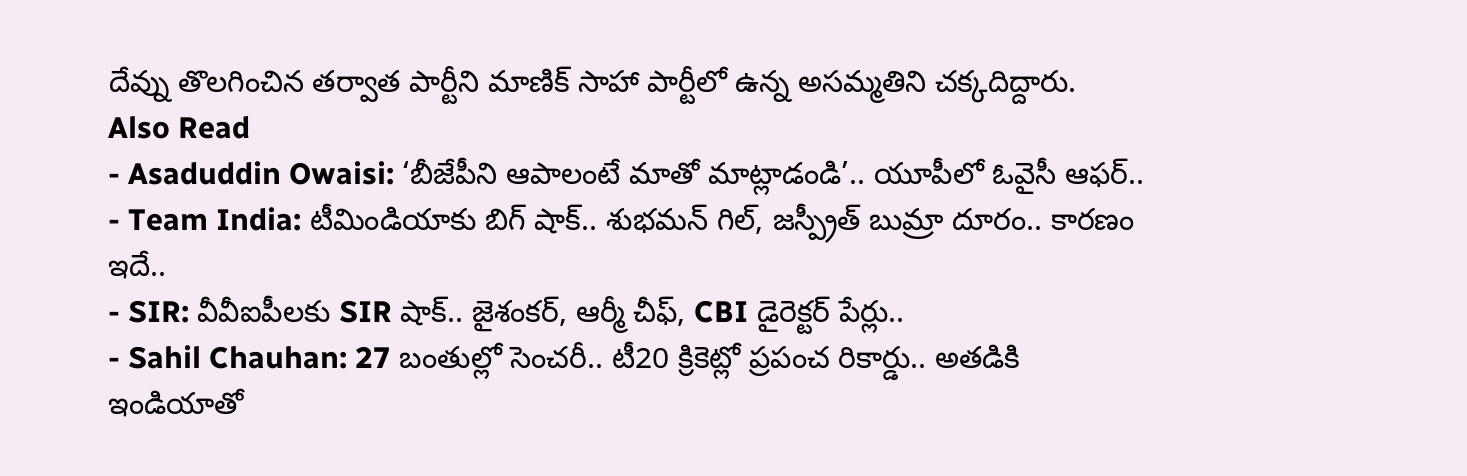దేవ్ను తొలగించిన తర్వాత పార్టీని మాణిక్ సాహా పార్టీలో ఉన్న అసమ్మతిని చక్కదిద్దారు.
Also Read
- Asaduddin Owaisi: ‘బీజేపీని ఆపాలంటే మాతో మాట్లాడండి’.. యూపీలో ఓవైసీ ఆఫర్..
- Team India: టీమిండియాకు బిగ్ షాక్.. శుభమన్ గిల్, జస్ప్రీత్ బుమ్రా దూరం.. కారణం ఇదే..
- SIR: వీవీఐపీలకు SIR షాక్.. జైశంకర్, ఆర్మీ చీఫ్, CBI డైరెక్టర్ పేర్లు..
- Sahil Chauhan: 27 బంతుల్లో సెంచరీ.. టీ20 క్రికెట్లో ప్రపంచ రికార్డు.. అతడికి ఇండియాతో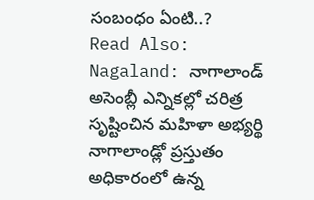సంబంధం ఏంటి..?
Read Also: Nagaland: నాగాలాండ్ అసెంబ్లీ ఎన్నికల్లో చరిత్ర సృష్టించిన మహిళా అభ్యర్థి
నాగాలాండ్లో ప్రస్తుతం అధికారంలో ఉన్న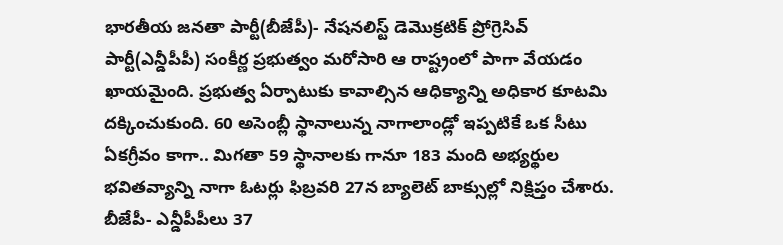భారతీయ జనతా పార్టీ(బీజేపీ)- నేషనలిస్ట్ డెమొక్రటిక్ ప్రోగ్రెసివ్ పార్టీ(ఎన్డీపీపీ) సంకీర్ణ ప్రభుత్వం మరోసారి ఆ రాష్ట్రంలో పాగా వేయడం ఖాయమైంది. ప్రభుత్వ ఏర్పాటుకు కావాల్సిన ఆధిక్యాన్ని అధికార కూటమి దక్కించుకుంది. 60 అసెంబ్లీ స్థానాలున్న నాగాలాండ్లో ఇప్పటికే ఒక సీటు ఏకగ్రీవం కాగా.. మిగతా 59 స్థానాలకు గానూ 183 మంది అభ్యర్థుల భవితవ్యాన్ని నాగా ఓటర్లు ఫిబ్రవరి 27న బ్యాలెట్ బాక్సుల్లో నిక్షిప్తం చేశారు. బీజేపీ- ఎన్డీపీపీలు 37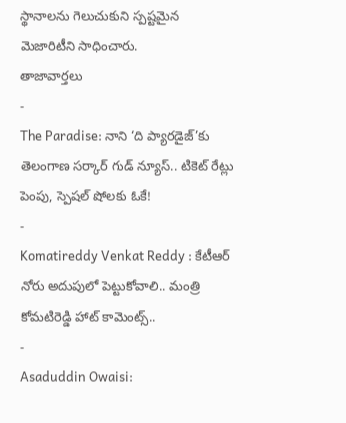స్థానాలను గెలుచుకుని స్పష్టమైన మెజారిటీని సాధించారు.
తాజావార్తలు
-
The Paradise: నాని ‘ది ప్యారడైజ్’కు తెలంగాణ సర్కార్ గుడ్ న్యూస్.. టికెట్ రేట్లు పెంపు, స్పెషల్ షోలకు ఓకే!
-
Komatireddy Venkat Reddy : కేటీఆర్ నోరు అదుపులో పెట్టుకోవాలి.. మంత్రి కోమటిరెడ్డి హాట్ కామెంట్స్..
-
Asaduddin Owaisi: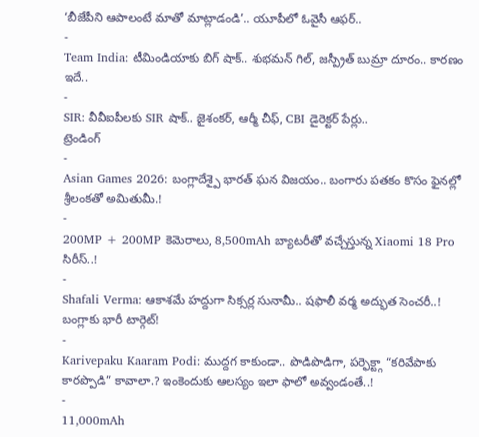‘బీజేపీని ఆపాలంటే మాతో మాట్లాడండి’.. యూపీలో ఓవైసీ ఆఫర్..
-
Team India: టీమిండియాకు బిగ్ షాక్.. శుభమన్ గిల్, జస్ప్రీత్ బుమ్రా దూరం.. కారణం ఇదే..
-
SIR: వీవీఐపీలకు SIR షాక్.. జైశంకర్, ఆర్మీ చీఫ్, CBI డైరెక్టర్ పేర్లు..
ట్రెండింగ్
-
Asian Games 2026: బంగ్లాదేశ్పై భారత్ ఘన విజయం.. బంగారు పతకం కొసం ఫైనల్లో శ్రీలంకతో అమితుమీ.!
-
200MP + 200MP కెమెరాలు, 8,500mAh బ్యాటరీతో వచ్చేస్తున్న Xiaomi 18 Pro సిరీస్..!
-
Shafali Verma: ఆకాశమే హద్దుగా సిక్సర్ల సునామీ.. షఫాలీ వర్మ అద్భుత సెంచరీ..! బంగ్లాకు భారీ టార్గెట్!
-
Karivepaku Kaaram Podi: ముద్దగ కాకుండా.. పొడిపొడిగా, పర్ఫెక్ట్గా “కరివేపాకు కారప్పొడి” కావాలా.? ఇంకెందుకు ఆలస్యం ఇలా ఫాలో అవ్వండంతే..!
-
11,000mAh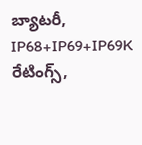బ్యాటరీ, IP68+IP69+IP69K రేటింగ్స్,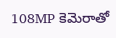108MP కెమెరాతో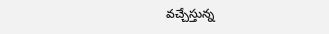వచ్చేస్తున్న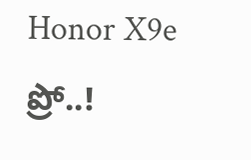Honor X9e ప్రో..!